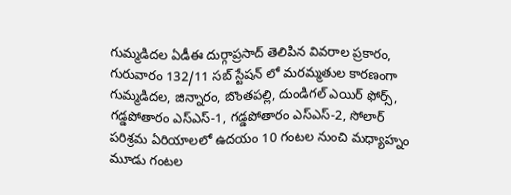గుమ్మడిదల ఏడీఈ దుర్గాప్రసాద్ తెలిపిన వివరాల ప్రకారం, గురువారం 132/11 సబ్ స్టేషన్ లో మరమ్మతుల కారణంగా గుమ్మడిదల, జిన్నారం, బొంతపల్లి, దుండిగల్ ఎయిర్ ఫోర్స్, గడ్డపోతారం ఎస్ఎస్-1, గడ్డపోతారం ఎస్ఎస్-2, సోలార్ పరిశ్రమ ఏరియాలలో ఉదయం 10 గంటల నుంచి మధ్యాహ్నం మూడు గంటల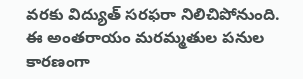వరకు విద్యుత్ సరఫరా నిలిచిపోనుంది. ఈ అంతరాయం మరమ్మతుల పనుల కారణంగా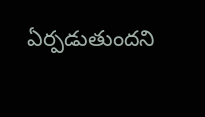ఏర్పడుతుందని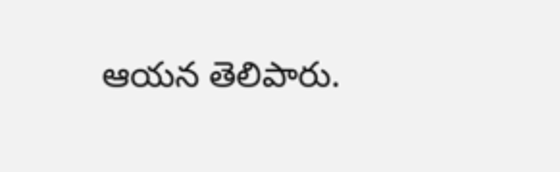ఆయన తెలిపారు.